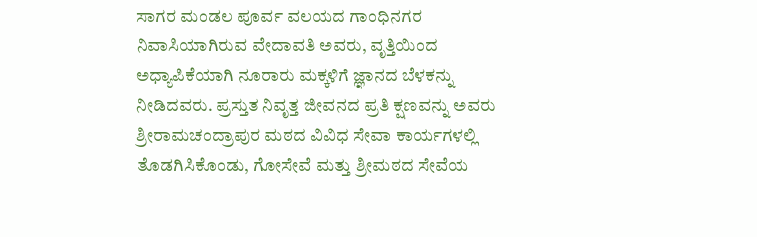ಸಾಗರ ಮಂಡಲ ಪೂರ್ವ ವಲಯದ ಗಾಂಧಿನಗರ ನಿವಾಸಿಯಾಗಿರುವ ವೇದಾವತಿ ಅವರು, ವೃತ್ತಿಯಿಂದ ಅಧ್ಯಾಪಿಕೆಯಾಗಿ ನೂರಾರು ಮಕ್ಕಳಿಗೆ ಜ್ಞಾನದ ಬೆಳಕನ್ನು ನೀಡಿದವರು. ಪ್ರಸ್ತುತ ನಿವೃತ್ತ ಜೀವನದ ಪ್ರತಿ ಕ್ಷಣವನ್ನು ಅವರು ಶ್ರೀರಾಮಚಂದ್ರಾಪುರ ಮಠದ ವಿವಿಧ ಸೇವಾ ಕಾರ್ಯಗಳಲ್ಲಿ ತೊಡಗಿಸಿಕೊಂಡು, ಗೋಸೇವೆ ಮತ್ತು ಶ್ರೀಮಠದ ಸೇವೆಯ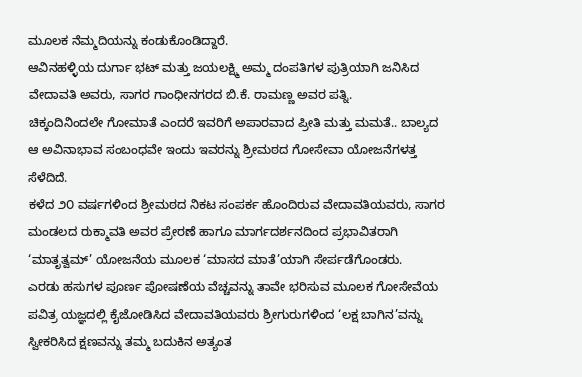ಮೂಲಕ ನೆಮ್ಮದಿಯನ್ನು ಕಂಡುಕೊಂಡಿದ್ದಾರೆ.
ಆವಿನಹಳ್ಳಿಯ ದುರ್ಗಾ ಭಟ್ ಮತ್ತು ಜಯಲಕ್ಷ್ಮಿ ಅಮ್ಮ ದಂಪತಿಗಳ ಪುತ್ರಿಯಾಗಿ ಜನಿಸಿದ ವೇದಾವತಿ ಅವರು, ಸಾಗರ ಗಾಂಧೀನಗರದ ಬಿ.ಕೆ. ರಾಮಣ್ಣ ಅವರ ಪತ್ನಿ.
ಚಿಕ್ಕಂದಿನಿಂದಲೇ ಗೋಮಾತೆ ಎಂದರೆ ಇವರಿಗೆ ಅಪಾರವಾದ ಪ್ರೀತಿ ಮತ್ತು ಮಮತೆ.. ಬಾಲ್ಯದ ಆ ಅವಿನಾಭಾವ ಸಂಬಂಧವೇ ಇಂದು ಇವರನ್ನು ಶ್ರೀಮಠದ ಗೋಸೇವಾ ಯೋಜನೆಗಳತ್ತ ಸೆಳೆದಿದೆ.
ಕಳೆದ ೨೦ ವರ್ಷಗಳಿಂದ ಶ್ರೀಮಠದ ನಿಕಟ ಸಂಪರ್ಕ ಹೊಂದಿರುವ ವೇದಾವತಿಯವರು, ಸಾಗರ ಮಂಡಲದ ರುಕ್ಮಾವತಿ ಅವರ ಪ್ರೇರಣೆ ಹಾಗೂ ಮಾರ್ಗದರ್ಶನದಿಂದ ಪ್ರಭಾವಿತರಾಗಿ ‘ಮಾತೃತ್ವಮ್’ ಯೋಜನೆಯ ಮೂಲಕ ‘ಮಾಸದ ಮಾತೆ’ಯಾಗಿ ಸೇರ್ಪಡೆಗೊಂಡರು.
ಎರಡು ಹಸುಗಳ ಪೂರ್ಣ ಪೋಷಣೆಯ ವೆಚ್ಚವನ್ನು ತಾವೇ ಭರಿಸುವ ಮೂಲಕ ಗೋಸೇವೆಯ ಪವಿತ್ರ ಯಜ್ಞದಲ್ಲಿ ಕೈಜೋಡಿಸಿದ ವೇದಾವತಿಯವರು ಶ್ರೀಗುರುಗಳಿಂದ ‘ಲಕ್ಷ ಬಾಗಿನ’ವನ್ನು ಸ್ವೀಕರಿಸಿದ ಕ್ಷಣವನ್ನು ತಮ್ಮ ಬದುಕಿನ ಅತ್ಯಂತ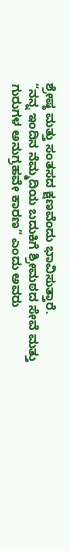ಶ್ರೇಷ್ಠ ಮತ್ತು ಸಂತಸದ ಕ್ಷಣವೆಂದು ಭಾವಿಸುತ್ತಾರೆ.
“ನನ್ನ ಇಂದಿನ ನೆಮ್ಮದಿಯ ಬದುಕಿಗೆ ಶ್ರೀಮಠದ ಸೇವೆ ಮತ್ತು ಗುರುಗಳ ಅನುಗ್ರಹವೇ ಕಾರಣ” ಎಂದು ಅವರು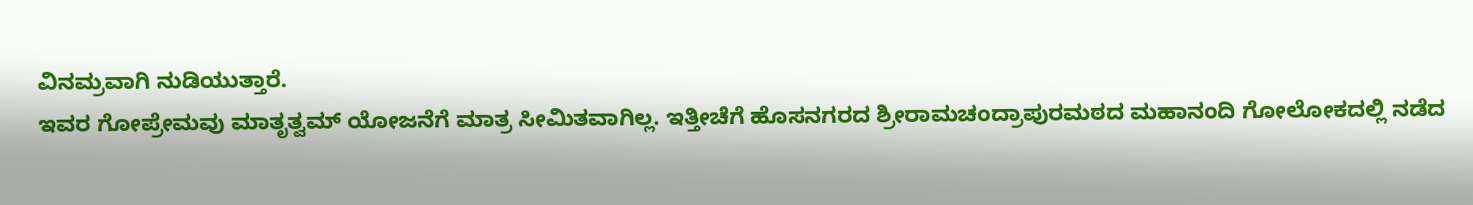ವಿನಮ್ರವಾಗಿ ನುಡಿಯುತ್ತಾರೆ.
ಇವರ ಗೋಪ್ರೇಮವು ಮಾತೃತ್ವಮ್ ಯೋಜನೆಗೆ ಮಾತ್ರ ಸೀಮಿತವಾಗಿಲ್ಲ. ಇತ್ತೀಚೆಗೆ ಹೊಸನಗರದ ಶ್ರೀರಾಮಚಂದ್ರಾಪುರಮಠದ ಮಹಾನಂದಿ ಗೋಲೋಕದಲ್ಲಿ ನಡೆದ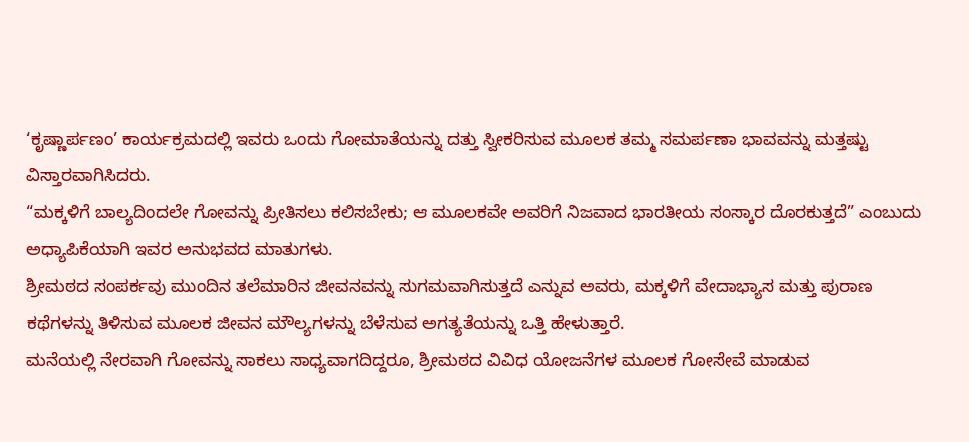‘ಕೃಷ್ಣಾರ್ಪಣಂ’ ಕಾರ್ಯಕ್ರಮದಲ್ಲಿ ಇವರು ಒಂದು ಗೋಮಾತೆಯನ್ನು ದತ್ತು ಸ್ವೀಕರಿಸುವ ಮೂಲಕ ತಮ್ಮ ಸಮರ್ಪಣಾ ಭಾವವನ್ನು ಮತ್ತಷ್ಟು ವಿಸ್ತಾರವಾಗಿಸಿದರು.
“ಮಕ್ಕಳಿಗೆ ಬಾಲ್ಯದಿಂದಲೇ ಗೋವನ್ನು ಪ್ರೀತಿಸಲು ಕಲಿಸಬೇಕು; ಆ ಮೂಲಕವೇ ಅವರಿಗೆ ನಿಜವಾದ ಭಾರತೀಯ ಸಂಸ್ಕಾರ ದೊರಕುತ್ತದೆ” ಎಂಬುದು ಅಧ್ಯಾಪಿಕೆಯಾಗಿ ಇವರ ಅನುಭವದ ಮಾತುಗಳು.
ಶ್ರೀಮಠದ ಸಂಪರ್ಕವು ಮುಂದಿನ ತಲೆಮಾರಿನ ಜೀವನವನ್ನು ಸುಗಮವಾಗಿಸುತ್ತದೆ ಎನ್ನುವ ಅವರು, ಮಕ್ಕಳಿಗೆ ವೇದಾಭ್ಯಾಸ ಮತ್ತು ಪುರಾಣ ಕಥೆಗಳನ್ನು ತಿಳಿಸುವ ಮೂಲಕ ಜೀವನ ಮೌಲ್ಯಗಳನ್ನು ಬೆಳೆಸುವ ಅಗತ್ಯತೆಯನ್ನು ಒತ್ತಿ ಹೇಳುತ್ತಾರೆ.
ಮನೆಯಲ್ಲಿ ನೇರವಾಗಿ ಗೋವನ್ನು ಸಾಕಲು ಸಾಧ್ಯವಾಗದಿದ್ದರೂ, ಶ್ರೀಮಠದ ವಿವಿಧ ಯೋಜನೆಗಳ ಮೂಲಕ ಗೋಸೇವೆ ಮಾಡುವ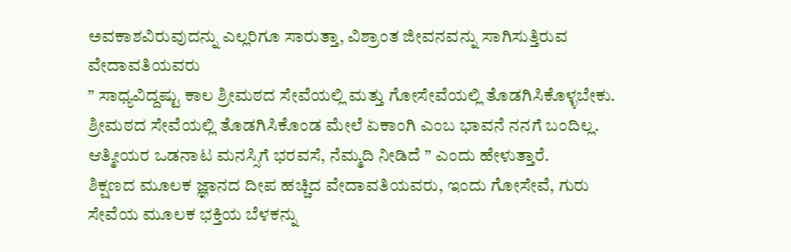ಅವಕಾಶವಿರುವುದನ್ನು ಎಲ್ಲರಿಗೂ ಸಾರುತ್ತಾ, ವಿಶ್ರಾಂತ ಜೀವನವನ್ನು ಸಾಗಿಸುತ್ತಿರುವ ವೇದಾವತಿಯವರು
” ಸಾಧ್ಯವಿದ್ದಷ್ಟು ಕಾಲ ಶ್ರೀಮಠದ ಸೇವೆಯಲ್ಲಿ ಮತ್ತು ಗೋಸೇವೆಯಲ್ಲಿ ತೊಡಗಿಸಿಕೊಳ್ಳಬೇಕು. ಶ್ರೀಮಠದ ಸೇವೆಯಲ್ಲಿ ತೊಡಗಿಸಿಕೊಂಡ ಮೇಲೆ ಏಕಾಂಗಿ ಎಂಬ ಭಾವನೆ ನನಗೆ ಬಂದಿಲ್ಲ. ಆತ್ಮೀಯರ ಒಡನಾಟ ಮನಸ್ಸಿಗೆ ಭರವಸೆ, ನೆಮ್ಮದಿ ನೀಡಿದೆ ” ಎಂದು ಹೇಳುತ್ತಾರೆ.
ಶಿಕ್ಷಣದ ಮೂಲಕ ಜ್ಞಾನದ ದೀಪ ಹಚ್ಚಿದ ವೇದಾವತಿಯವರು, ಇಂದು ಗೋಸೇವೆ, ಗುರು ಸೇವೆಯ ಮೂಲಕ ಭಕ್ತಿಯ ಬೆಳಕನ್ನು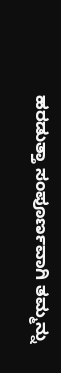ಹರಡುತ್ತಾ ಸಂಪೂರ್ಣವಾಗಿ ತಮ್ಮನ್ನು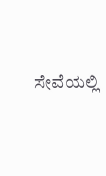ಸೇವೆಯಲ್ಲಿ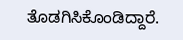ತೊಡಗಿಸಿಕೊಂಡಿದ್ದಾರೆ.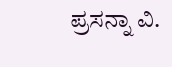ಪ್ರಸನ್ನಾ ವಿ.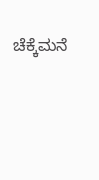ಚೆಕ್ಕೆಮನೆ